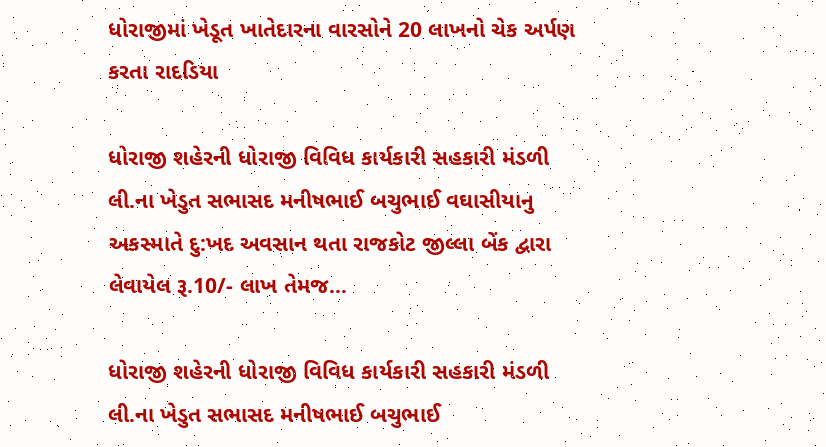ધોરાજીમાં ખેડૂત ખાતેદારના વારસોને 20 લાખનો ચેક અર્પણ કરતા રાદડિયા

ધોરાજી શહેરની ધોરાજી વિવિધ કાર્યકારી સહકારી મંડળી લી.ના ખેડુત સભાસદ મનીષભાઈ બચુભાઈ વઘાસીયાનુ અકસ્માતે દુ:ખદ અવસાન થતા રાજકોટ જીલ્લા બેંક દ્વારા લેવાયેલ રૂ.10/- લાખ તેમજ…

ધોરાજી શહેરની ધોરાજી વિવિધ કાર્યકારી સહકારી મંડળી લી.ના ખેડુત સભાસદ મનીષભાઈ બચુભાઈ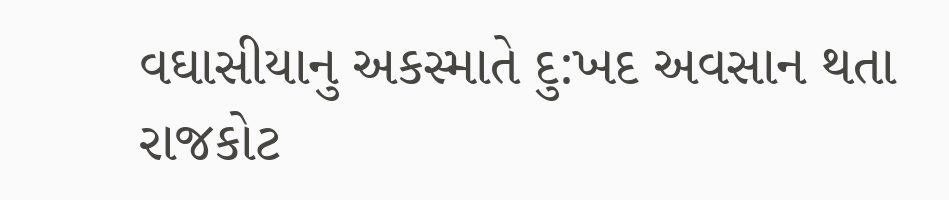વઘાસીયાનુ અકસ્માતે દુ:ખદ અવસાન થતા રાજકોટ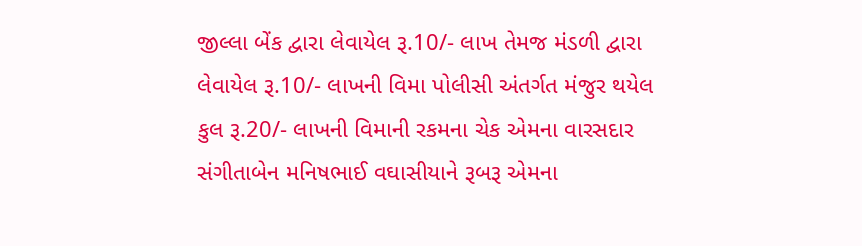જીલ્લા બેંક દ્વારા લેવાયેલ રૂ.10/- લાખ તેમજ મંડળી દ્વારા લેવાયેલ રૂ.10/- લાખની વિમા પોલીસી અંતર્ગત મંજુર થયેલ કુલ રૂ.20/- લાખની વિમાની રકમના ચેક એમના વારસદાર સંગીતાબેન મનિષભાઈ વઘાસીયાને રૂબરૂ એમના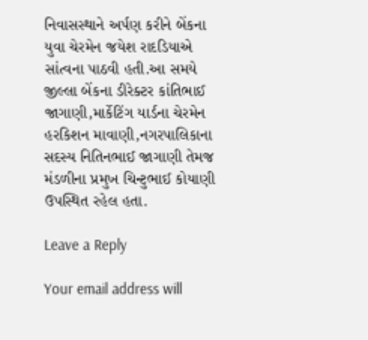નિવાસસ્થાને અર્પણ કરીને બેંકના યુવા ચેરમેન જયેશ રાદડિયાએ સાંત્વના પાઠવી હતી.આ સમયે જીલ્લા બેંકના ડીરેક્ટર કાંતિભાઈ જાગાણી,માર્કેટિંગ યાર્ડના ચેરમેન હરકિશન માવાણી,નગરપાલિકાના સદસ્ય નિતિનભાઈ જાગાણી તેમજ મંડળીના પ્રમુખ ચિન્ટુભાઈ કોયાણી ઉપસ્થિત રહેલ હતા.

Leave a Reply

Your email address will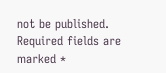not be published. Required fields are marked *